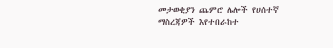መታወቂያን ጨምሮ ሌሎች የሀሰተኛ ማስረጃዎች እየተበራከተ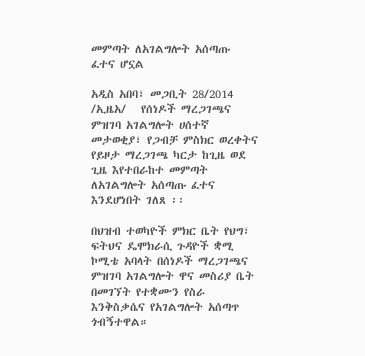መምጣት ለአገልግሎት አሰጣጡ ፈተና ሆኗል

አዲስ አበባ፣ መጋቢት 28/2014 /ኢዜአ/   የሰነዶች ማረጋገጫና ምዝገባ አገልግሎት ሀሰተኛ መታወቂያ፣ የጋብቻ ምስክር ወረቀትና የይዞታ ማረጋገጫ ካርታ ከጊዜ ወደ ጊዜ እየተበራከተ መምጣት ለአገልግሎት አሰጣጡ ፈተና እንደሆነበት ገለጸ ፡፡

በህዝብ ተወካዮች ምክር ቤት የህግ፣ ፍትህና ዴሞክራሲ ጉዳዮች ቋሚ ኮሚቴ አባላት በሰነዶች ማረጋገጫና ምዝገባ አገልግሎት ዋና መስሪያ ቤት በመገኘት የተቋሙን የስራ እንቅስቃሴና የአገልግሎት አሰጣጥ ጎብኝተዋል።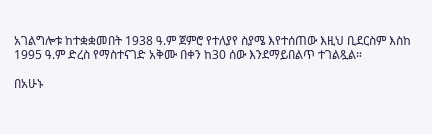አገልግሎቱ ከተቋቋመበት 1938 ዓ.ም ጀምሮ የተለያየ ስያሜ እየተሰጠው እዚህ ቢደርስም እስከ 1995 ዓ.ም ድረስ የማስተናገድ አቅሙ በቀን ከ30 ሰው እንደማይበልጥ ተገልጿል።

በአሁኑ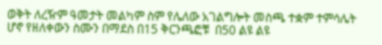ወቅት ለረዥም ዓመታት መልካም ስም የሌለው አገልግሎት መስጫ ተቋም ተምሳሌት ሆኖ የዘለቀውን ስሙን በማደስ በ15 ቅርንጫፎቹ  በ50 ልዩ ልዩ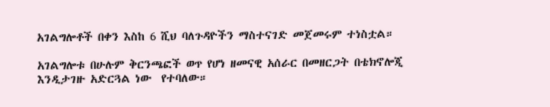አገልግሎቶች በቀን እስከ 6 ሺህ ባለጉዳዮችን ማስተናገድ መጀመሩም ተነስቷል።

አገልግሎቱ በሁሉም ቅርንጫፎች ወጥ የሆነ ዘመናዊ አሰራር በመዘርጋት በቴክኖሎጂ እንዲታገዙ አድርጓል ነው  የተባለው።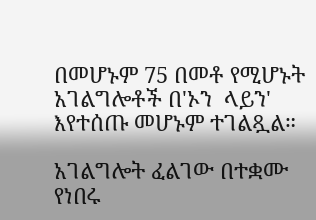በመሆኑም 75 በመቶ የሚሆኑት አገልግሎቶች በ'ኦን  ላይን' እየተሰጡ መሆኑም ተገልጿል።

አገልግሎት ፈልገው በተቋሙ የነበሩ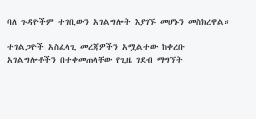ባለ ጉዳዮችም ተገቢውን አገልግሎት እያገኙ መሆኑን መስክረዋል።

ተገልጋዮች አስፈላጊ መረጃዎችን አሟልተው ከቀረቡ አገልግሎቶችን በተቀመጠላቸው የጊዜ ገደብ ማግኘት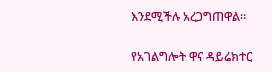እንደሚችሉ አረጋግጠዋል።

የአገልግሎት ዋና ዳይሬክተር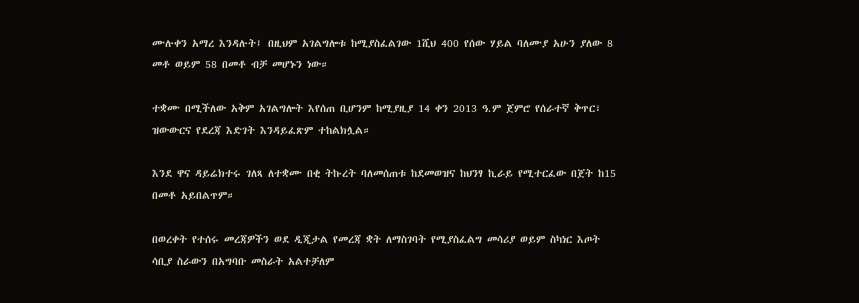ሙሉቀን አማረ እንዳሉት፤ በዚህም አገልግሎቱ ከሚያስፈልገው 1ሺህ 400 የሰው ሃይል ባለሙያ አሁን ያለው 8 መቶ ወይም 58 በመቶ ብቻ መሆኑን ነው።

ተቋሙ በሚችለው አቅም አገልግሎት እየሰጠ ቢሆንም ከሚያዚያ 14 ቀን 2013 ዓ.ም ጀምሮ የሰራተኛ ቅጥር፣ ዝውውርና የደረጃ እድገት እንዳይፈጽም ተከልክሏል።

እንደ ዋና ዳይሬክተሩ ገለጻ ለተቋሙ በቂ ትኩረት ባለመሰጠቱ ከደመወዝና ከህንፃ ኪራይ የሚተርፈው በጀት ከ15 በመቶ አይበልጥም።

በወረቀት የተሰሩ መረጃዎችን ወደ ዲጂታል የመረጃ ቋት ለማስገባት የሚያስፈልግ መሳሪያ ወይም ስካነር እጦት ሳቢያ ስራውን በአግባቡ መስራት አልተቻለም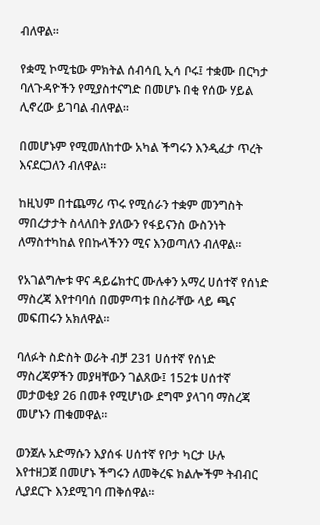ብለዋል።

የቋሚ ኮሚቴው ምክትል ሰብሳቢ ኢሳ ቦሩ፤ ተቋሙ በርካታ ባለጉዳዮችን የሚያስተናግድ በመሆኑ በቂ የሰው ሃይል ሊኖረው ይገባል ብለዋል።

በመሆኑም የሚመለከተው አካል ችግሩን እንዲፈታ ጥረት እናደርጋለን ብለዋል።

ከዚህም በተጨማሪ ጥሩ የሚሰራን ተቋም መንግስት ማበረታታት ስላለበት ያለውን የፋይናንስ ውስንነት ለማስተካከል የበኩላችንን ሚና እንወጣለን ብለዋል።

የአገልግሎቱ ዋና ዳይሬክተር ሙሉቀን አማረ ሀሰተኛ የሰነድ ማስረጃ እየተባባሰ በመምጣቱ በስራቸው ላይ ጫና መፍጠሩን አክለዋል።

ባለፉት ስድስት ወራት ብቻ 231 ሀሰተኛ የሰነድ ማስረጃዎችን መያዛቸውን ገልጸው፤ 152ቱ ሀሰተኛ መታወቂያ 26 በመቶ የሚሆነው ደግሞ ያላገባ ማስረጃ መሆኑን ጠቁመዋል።

ወንጀሉ አድማሱን እያሰፋ ሀሰተኛ የቦታ ካርታ ሁሉ እየተዘጋጀ በመሆኑ ችግሩን ለመቅረፍ ክልሎችም ትብብር ሊያደርጉ እንደሚገባ ጠቅሰዋል።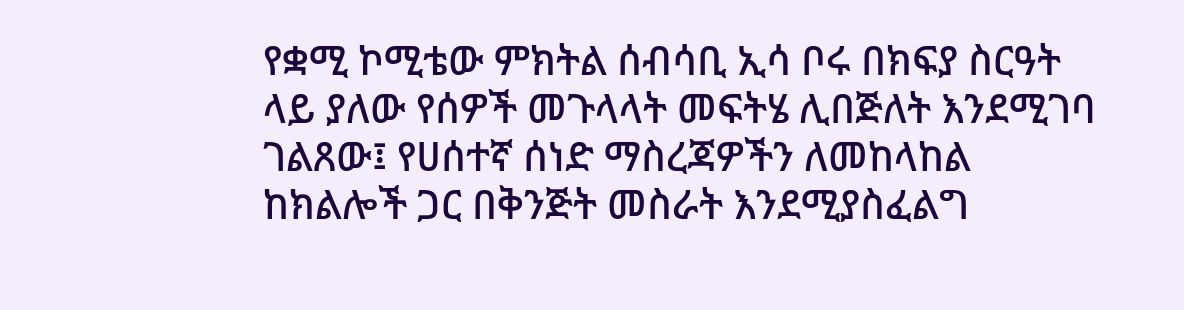የቋሚ ኮሚቴው ምክትል ሰብሳቢ ኢሳ ቦሩ በክፍያ ስርዓት ላይ ያለው የሰዎች መጉላላት መፍትሄ ሊበጅለት እንደሚገባ ገልጸው፤ የሀሰተኛ ሰነድ ማስረጃዎችን ለመከላከል ከክልሎች ጋር በቅንጅት መስራት እንደሚያስፈልግ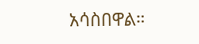አሳስበዋል።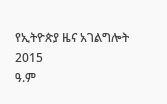የኢትዮጵያ ዜና አገልግሎት
2015
ዓ.ም